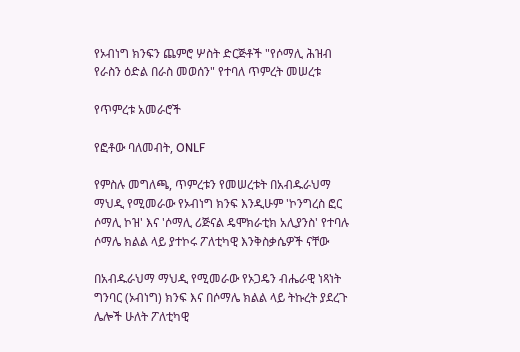የኦብነግ ክንፍን ጨምሮ ሦስት ድርጅቶች "የሶማሊ ሕዝብ የራስን ዕድል በራስ መወሰን" የተባለ ጥምረት መሠረቱ

የጥምረቱ አመራሮች

የፎቶው ባለመብት, ONLF

የምስሉ መግለጫ, ጥምረቱን የመሠረቱት በአብዱራህማ ማህዲ የሚመራው የኦብነግ ክንፍ እንዲሁም 'ኮንግረስ ፎር ሶማሊ ኮዝ' እና 'ሶማሊ ሪጅናል ዴሞክራቲክ አሊያንስ' የተባሉ ሶማሌ ክልል ላይ ያተኮሩ ፖለቲካዊ እንቅስቃሴዎች ናቸው

በአብዱራህማ ማህዲ የሚመራው የኦጋዴን ብሔራዊ ነጻነት ግንባር (ኦብነግ) ክንፍ እና በሶማሌ ክልል ላይ ትኩረት ያደረጉ ሌሎች ሁለት ፖለቲካዊ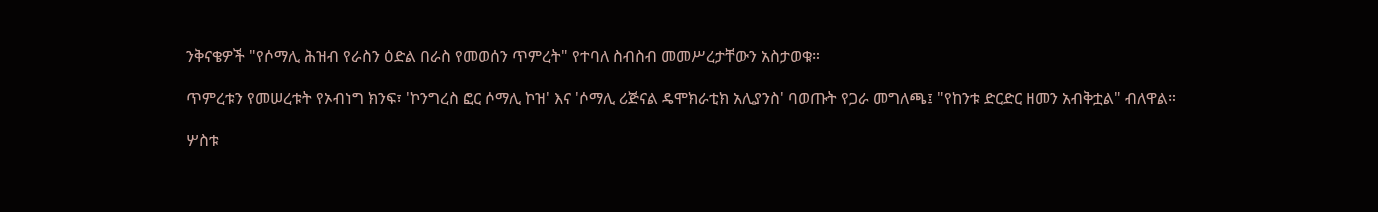ንቅናቄዎች "የሶማሊ ሕዝብ የራስን ዕድል በራስ የመወሰን ጥምረት" የተባለ ስብስብ መመሥረታቸውን አስታወቁ።

ጥምረቱን የመሠረቱት የኦብነግ ክንፍ፣ 'ኮንግረስ ፎር ሶማሊ ኮዝ' እና 'ሶማሊ ሪጅናል ዴሞክራቲክ አሊያንስ' ባወጡት የጋራ መግለጫ፤ "የከንቱ ድርድር ዘመን አብቅቷል" ብለዋል።

ሦስቱ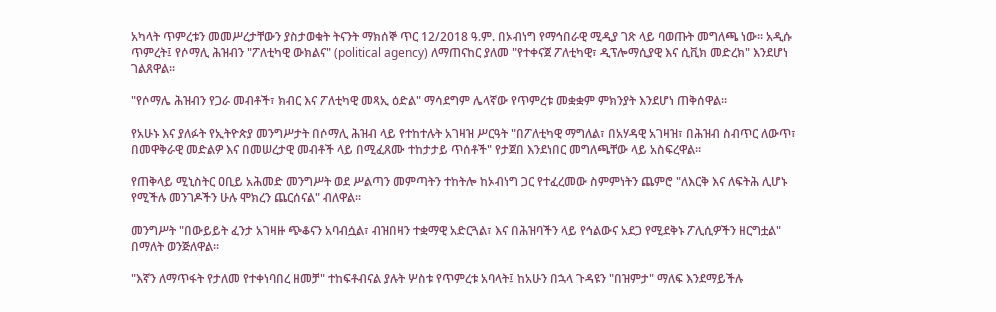አካላት ጥምረቱን መመሥረታቸውን ያስታወቁት ትናንት ማክሰኞ ጥር 12/2018 ዓ.ም. በኦብነግ የማኅበራዊ ሚዲያ ገጽ ላይ ባወጡት መግለጫ ነው። አዲሱ ጥምረት፤ የሶማሊ ሕዝብን "ፖለቲካዊ ውክልና" (political agency) ለማጠናከር ያለመ "የተቀናጀ ፖለቲካዊ፣ ዲፕሎማሲያዊ እና ሲቪክ መድረክ" እንደሆነ ገልጸዋል።

"የሶማሌ ሕዝብን የጋራ መብቶች፣ ክብር እና ፖለቲካዊ መጻኢ ዕድል" ማሳደግም ሌላኛው የጥምረቱ መቋቋም ምክንያት እንደሆነ ጠቅሰዋል።

የአሁኑ እና ያለፉት የኢትዮጵያ መንግሥታት በሶማሊ ሕዝብ ላይ የተከተሉት አገዛዝ ሥርዓት "በፖለቲካዊ ማግለል፣ በአሃዳዊ አገዛዝ፣ በሕዝብ ስብጥር ለውጥ፣ በመዋቅራዊ መድልዎ እና በመሠረታዊ መብቶች ላይ በሚፈጸሙ ተከታታይ ጥሰቶች" የታጀበ እንደነበር መግለጫቸው ላይ አስፍረዋል።

የጠቅላይ ሚኒስትር ዐቢይ አሕመድ መንግሥት ወደ ሥልጣን መምጣትን ተከትሎ ከኦብነግ ጋር የተፈረመው ስምምነትን ጨምሮ "ለእርቅ እና ለፍትሕ ሊሆኑ የሚችሉ መንገዶችን ሁሉ ሞክረን ጨርሰናል" ብለዋል።

መንግሥት "በውይይት ፈንታ አገዛዙ ጭቆናን አባብሷል፣ ብዝበዛን ተቋማዊ አድርጓል፣ እና በሕዝባችን ላይ የኅልውና አደጋ የሚደቅኑ ፖሊሲዎችን ዘርግቷል" በማለት ወንጅለዋል።

"እኛን ለማጥፋት የታለመ የተቀነባበረ ዘመቻ" ተከፍቶብናል ያሉት ሦስቱ የጥምረቱ አባላት፤ ከአሁን በኋላ ጉዳዩን "በዝምታ" ማለፍ እንደማይችሉ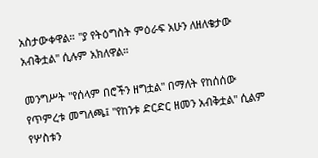አስታውቀዋል። "ያ የትዕግስት ምዕራፍ አሁን ለዘለቄታው አብቅቷል" ሲሉም አክለዋል።

መንግሥት "የሰላም በሮችን ዘግቷል" በማለት የከሰሰው የጥምረቱ መግለጫ፤ "የከንቱ ድርድር ዘመን አብቅቷል" ሲልም የሦስቱን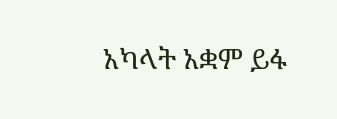አካላት አቋም ይፋ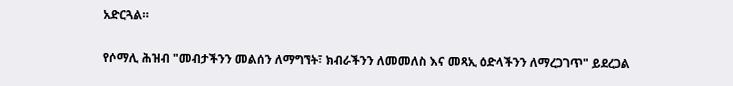አድርጓል።

የሶማሊ ሕዝብ "መብታችንን መልሰን ለማግኘት፣ ክብራችንን ለመመለስ እና መጻኢ ዕድላችንን ለማረጋገጥ" ይደረጋል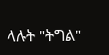ላሉት "ትግል"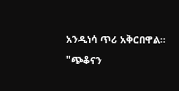አንዲነሳ ጥሪ አቅርበዋል። "ጭቆናን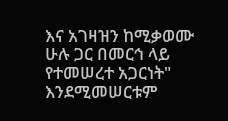እና አገዛዝን ከሚቃወሙ ሁሉ ጋር በመርኅ ላይ የተመሠረተ አጋርነት" እንደሚመሠርቱም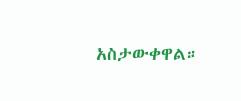አስታውቀዋል።